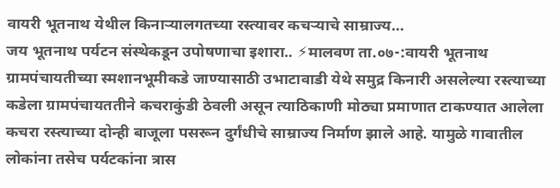वायरी भूतनाथ येथील किनाऱ्यालगतच्या रस्त्यावर कचऱ्याचे साम्राज्य…
जय भूतनाथ पर्यटन संस्थेकडून उपोषणाचा इशारा.. ⚡मालवण ता.०७-:वायरी भूतनाथ ग्रामपंचायतीच्या स्मशानभूमीकडे जाण्यासाठी उभाटावाडी येथे समुद्र किनारी असलेल्या रस्त्याच्या कडेला ग्रामपंचायततीने कचराकुंडी ठेवली असून त्याठिकाणी मोठ्या प्रमाणात टाकण्यात आलेला कचरा रस्त्याच्या दोन्ही बाजूला पसरून दुर्गंधीचे साम्राज्य निर्माण झाले आहे. यामुळे गावातील लोकांना तसेच पर्यटकांना त्रास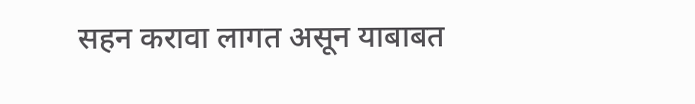सहन करावा लागत असून याबाबत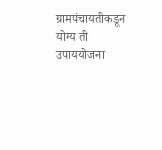ग्रामपंचायतीकडून योग्य ती उपाययोजना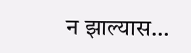न झाल्यास…